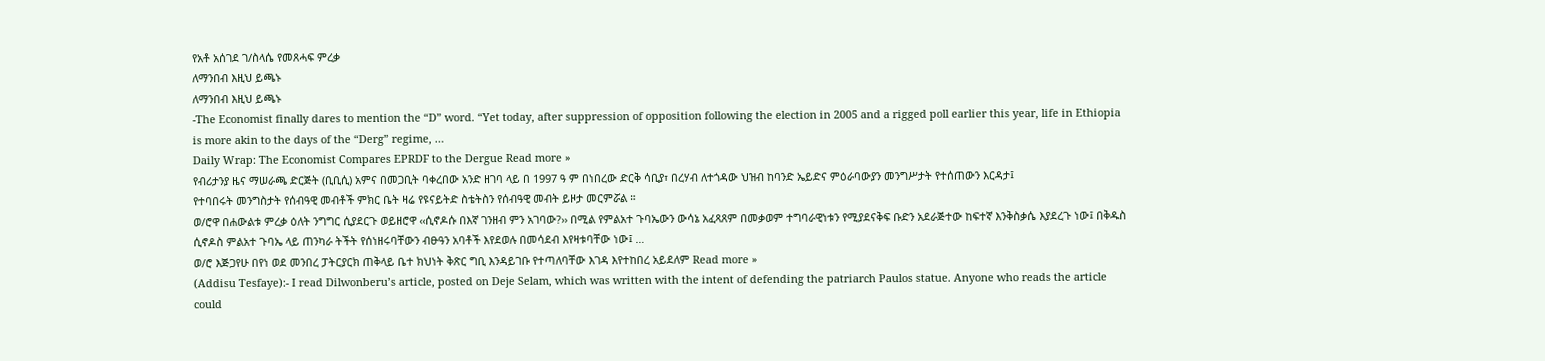የአቶ አሰገደ ገ/ስላሴ የመጸሓፍ ምረቃ
ለማንበብ እዚህ ይጫኑ
ለማንበብ እዚህ ይጫኑ
-The Economist finally dares to mention the “D” word. “Yet today, after suppression of opposition following the election in 2005 and a rigged poll earlier this year, life in Ethiopia is more akin to the days of the “Derg” regime, …
Daily Wrap: The Economist Compares EPRDF to the Dergue Read more »
የብሪታንያ ዜና ማሠራጫ ድርጅት (ቢቢሲ) አምና በመጋቢት ባቀረበው አንድ ዘገባ ላይ በ 1997 ዓ ም በነበረው ድርቅ ሳቢያ፣ በረሃብ ለተጎዳው ህዝብ ከባንድ ኤይድና ምዕራባውያን መንግሥታት የተሰጠውን እርዳታ፤
የተባበሩት መንግስታት የሰብዓዊ መብቶች ምክር ቤት ዛሬ የዩናይትድ ስቴትስን የሰብዓዊ መብት ይዞታ መርምሯል ።
ወ/ሮዋ በሐውልቱ ምረቃ ዕለት ንግግር ሲያደርጉ ወይዘሮዋ ‹‹ሲኖዶሱ በእኛ ገንዘብ ምን አገባው?›› በሚል የምልአተ ጉባኤውን ውሳኔ አፈጻጸም በመቃወም ተግባራዊነቱን የሚያደናቅፍ ቡድን አደራጅተው ከፍተኛ እንቅስቃሴ እያደረጉ ነው፤ በቅዱስ ሲኖዶስ ምልአተ ጉባኤ ላይ ጠንካራ ትችት የሰነዘሩባቸውን ብፁዓን አባቶች እየደወሉ በመሳደብ እየዛቱባቸው ነው፤ …
ወ/ሮ እጅጋየሁ በየነ ወደ መንበረ ፓትርያርክ ጠቅላይ ቤተ ክህነት ቅጽር ግቢ እንዳይገቡ የተጣለባቸው እገዳ እየተከበረ አይደለም Read more »
(Addisu Tesfaye):- I read Dilwonberu’s article, posted on Deje Selam, which was written with the intent of defending the patriarch Paulos statue. Anyone who reads the article could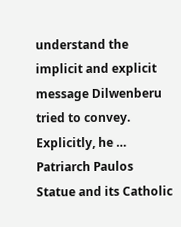understand the implicit and explicit message Dilwenberu tried to convey. Explicitly, he …
Patriarch Paulos Statue and its Catholic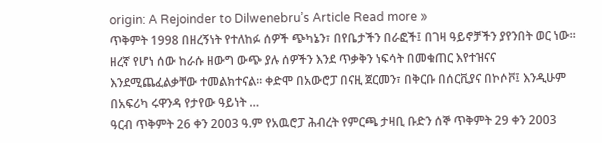origin: A Rejoinder to Dilwenebru’s Article Read more »
ጥቅምት 1998 በዘረኝነት የተለከፉ ሰዎች ጭካኔን፣ በየቤታችን በራፎች፤ በገዛ ዓይኖቻችን ያየንበት ወር ነው። ዘረኛ የሆነ ሰው ከራሱ ዘውግ ውጭ ያሉ ሰዎችን እንደ ጥቃቅን ነፍሳት በመቁጠር እየተዝናና እንደሚጨፈልቃቸው ተመልክተናል። ቀድሞ በአውሮፓ በናዚ ጀርመን፣ በቅርቡ በሰርቪያና በኮሶቮ፤ እንዲሁም በአፍሪካ ሩዋንዳ የታየው ዓይነት …
ዓርብ ጥቅምት 26 ቀን 2003 ዓ.ም የአዉሮፓ ሕብረት የምርጫ ታዛቢ ቡድን ሰኞ ጥቅምት 29 ቀን 2003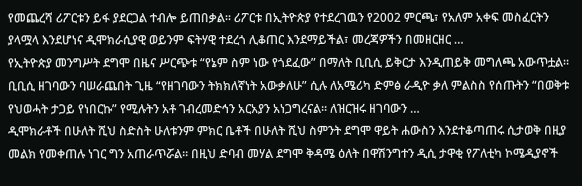የመጨረሻ ሪፖርቱን ይፋ ያደርጋል ተብሎ ይጠበቃል። ሪፖርቱ በኢትዮጵያ የተደረገዉን የ2002 ምርጫ፣ የአለም አቀፍ መስፈርትን ያላሟላ እንደሆነና ዲሞክራሲያዊ ወይንም ፍትሃዊ ተደረጎ ሊቆጠር እንደማይችል፣ መረጃዎችን በመዘርዘር …
የኢትዮጵያ መንግሥት ደግሞ በዜና ሥርጭቱ “የኔም ስም ነው የጎደፈው” በማለት ቢቢሲ ይቅርታ እንዲጠይቅ መግለጫ አውጥቷል። ቢቢሲ ዘገባውን ባሠራጨበት ጊዜ “የዘገባውን ትክክለኛነት አውቃለሁ” ሲሉ ለአሜሪካ ድምፅ ራዲዮ ቃለ ምልስስ የሰጡትን “በወቅቱ የህወሓት ታጋይ የነበርኩ” የሚሉትን አቶ ገብረመድኅን አርአያን አነጋግረናል፡፡ ለዝርዝሩ ዘገባውን …
ዲሞክራቶች በሁለት ሺህ ስድስት ሁለቱንም ምክር ቤቶች በሁለት ሺህ ስምንት ደግሞ ዋይት ሐውስን እንደተቆጣጠሩ ሲታወቅ በዚያ መልክ የመቀጠሉ ነገር ግን አጠራጥሯል፡፡ በዚህ ድባብ መሃል ደግሞ ቅዳሜ ዕለት በዋሽንግተን ዲሲ ታዋቂ የፖለቲካ ኮሜዲያኖች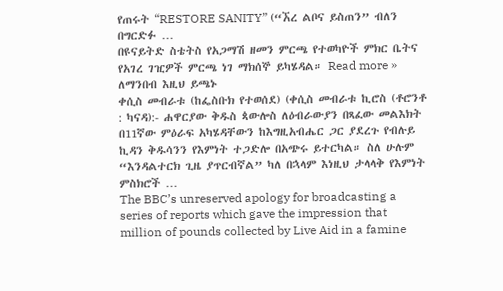የጠሩት “RESTORE SANITY” (“ኧረ ልቦና ይስጠን” ብለን በግርድፉ …
በዩናይትድ ስቴትስ የአጋማሽ ዘመን ምርጫ የተወካዮች ምክር ቤትና የአገረ ገዢዎች ምርጫ ነገ ማክሰኞ ይካሄዳል። Read more »
ለማንበብ እዚህ ይጫኑ
ቀሲስ መብራቱ (ከፌስቡክ የተወሰደ) (ቀሲስ መብራቱ ኪሮስ (ቶሮንቶ : ካናዳ):- ሐዋርያው ቅዱስ ጳውሎስ ለዕብራውያን በጻፈው መልእክት በ11ኛው ምዕራፍ አካሄዳቸውን ከእግዚአብሔር ጋር ያደረጉ የብሉይ ኪዳን ቅዱሳንን የእምነት ተጋድሎ በአጭሩ ይተርካል። ስለ ሁሉም “እንዳልተርክ ጊዜ ያጥርብኛል” ካለ በኋላም እነዚህ ታላላቅ የእምነት ምስክሮች …
The BBC’s unreserved apology for broadcasting a series of reports which gave the impression that million of pounds collected by Live Aid in a famine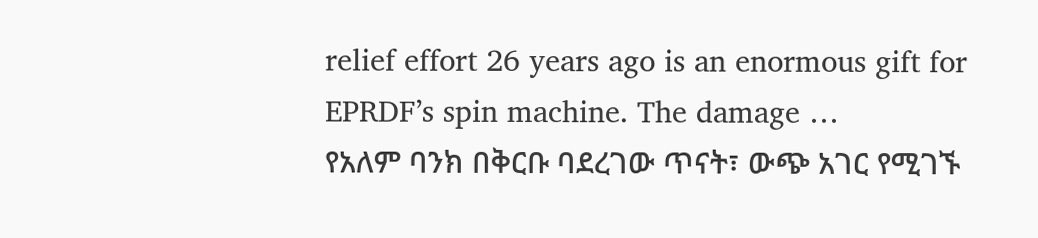relief effort 26 years ago is an enormous gift for EPRDF’s spin machine. The damage …
የአለም ባንክ በቅርቡ ባደረገው ጥናት፣ ውጭ አገር የሚገኙ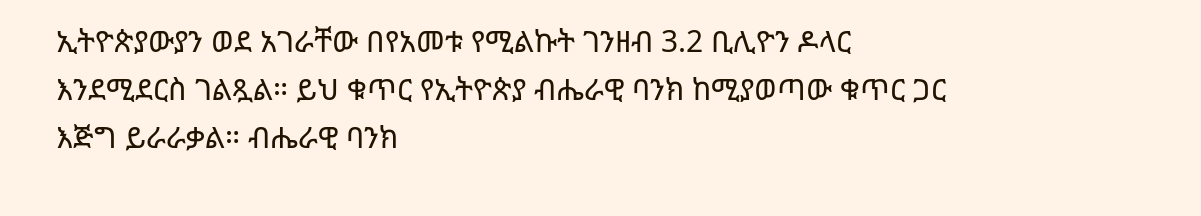ኢትዮጵያውያን ወደ አገራቸው በየአመቱ የሚልኩት ገንዘብ 3.2 ቢሊዮን ዶላር እንደሚደርስ ገልጿል። ይህ ቁጥር የኢትዮጵያ ብሔራዊ ባንክ ከሚያወጣው ቁጥር ጋር እጅግ ይራራቃል። ብሔራዊ ባንክ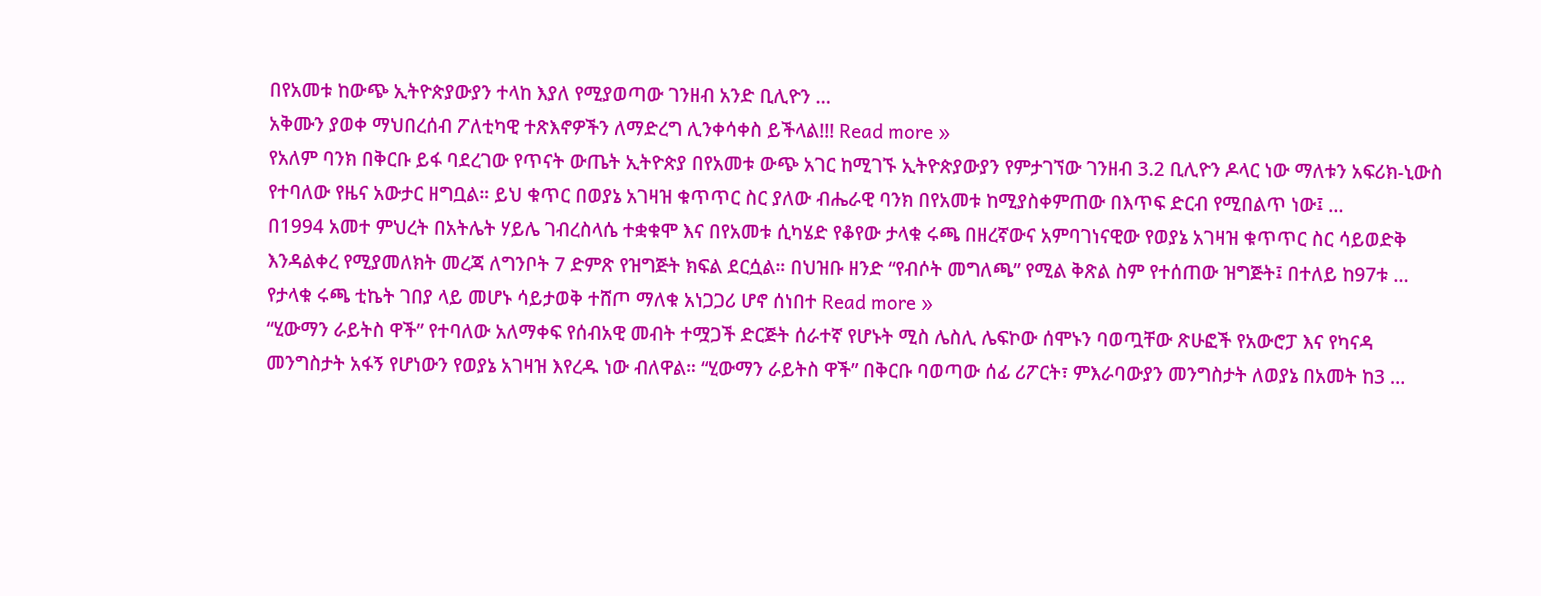በየአመቱ ከውጭ ኢትዮጵያውያን ተላከ እያለ የሚያወጣው ገንዘብ አንድ ቢሊዮን …
አቅሙን ያወቀ ማህበረሰብ ፖለቲካዊ ተጽእኖዎችን ለማድረግ ሊንቀሳቀስ ይችላል!!! Read more »
የአለም ባንክ በቅርቡ ይፋ ባደረገው የጥናት ውጤት ኢትዮጵያ በየአመቱ ውጭ አገር ከሚገኙ ኢትዮጵያውያን የምታገኘው ገንዘብ 3.2 ቢሊዮን ዶላር ነው ማለቱን አፍሪክ-ኒውስ የተባለው የዜና አውታር ዘግቧል። ይህ ቁጥር በወያኔ አገዛዝ ቁጥጥር ስር ያለው ብሔራዊ ባንክ በየአመቱ ከሚያስቀምጠው በእጥፍ ድርብ የሚበልጥ ነው፤ …
በ1994 አመተ ምህረት በአትሌት ሃይሌ ገብረስላሴ ተቋቁሞ እና በየአመቱ ሲካሄድ የቆየው ታላቁ ሩጫ በዘረኛውና አምባገነናዊው የወያኔ አገዛዝ ቁጥጥር ስር ሳይወድቅ እንዳልቀረ የሚያመለክት መረጃ ለግንቦት 7 ድምጽ የዝግጅት ክፍል ደርሷል። በህዝቡ ዘንድ “የብሶት መግለጫ” የሚል ቅጽል ስም የተሰጠው ዝግጅት፤ በተለይ ከ97ቱ …
የታላቁ ሩጫ ቲኬት ገበያ ላይ መሆኑ ሳይታወቅ ተሸጦ ማለቁ አነጋጋሪ ሆኖ ሰነበተ Read more »
“ሂውማን ራይትስ ዋች” የተባለው አለማቀፍ የሰብአዊ መብት ተሟጋች ድርጅት ሰራተኛ የሆኑት ሚስ ሌስሊ ሌፍኮው ሰሞኑን ባወጧቸው ጽሁፎች የአውሮፓ እና የካናዳ መንግስታት አፋኝ የሆነውን የወያኔ አገዛዝ እየረዱ ነው ብለዋል። “ሂውማን ራይትስ ዋች” በቅርቡ ባወጣው ሰፊ ሪፖርት፣ ምእራባውያን መንግስታት ለወያኔ በአመት ከ3 …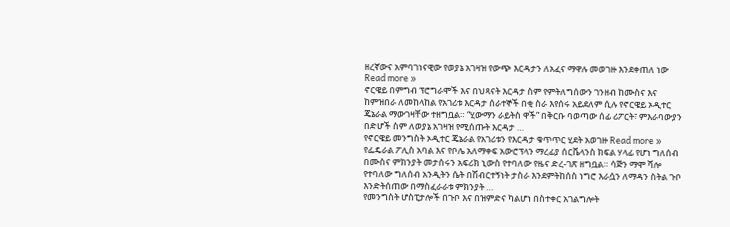ዘረኛውና አምባገነናዊው የወያኔ አገዛዝ የውጭ እርዳታን ለአፈና ማዋሉ መወገዙ እንደቀጠለ ነው Read more »
ኖርዌይ በምግብ ፕሮግራሞች እና በህጻናት እርዳታ ስም የምትለግሰውን ገንዘብ ከሙስና እና ከምዝበራ ለመከላከል የአገሪቱ እርዳታ ሰራተኞች በቂ ስራ እየሰሩ አይደለም ሲሉ የኖርዌይ ኦዲተር ጄኔራል ማውገዛቸው ተዘግቧል። “ሂውማን ራይትስ ዋች” በቅርቡ ባወጣው ሰፊ ሪፖርት፣ ምእራባውያን በድሆች ስም ለወያኔ አገዛዝ የሚሰጡት እርዳታ …
የኖርዌይ መንግስት ኦዲተር ጄኔራል የአገሪቱን የእርዳታ ቁጥጥር ሂደት አወገዙ Read more »
የፌዴራል ፖሊስ አባል እና የቦሌ አለማቀፍ አውሮፕላን ማረፊያ ሰርቬላንስ ክፍል ሃላፊ የሆነ ግለሰብ በሙስና ምክንያት መታሰሩን አፍሪክ ኒውስ የተባለው የዜና ድረ-ገጽ ዘግቧል። ሳጅን ማሞ ሻሎ የተባለው ግለሰብ አንዲትን ሴት በሽብርተኝነት ታስራ እንደምትከሰስ ነግሮ እራሷን ለማዳን ስትል ጉቦ እንድትሰጠው በማስፈራራቱ ምክንያት …
የመንግስት ሆስፒታሎች በጉቦ እና በዝምድና ካልሆነ በስተቀር አገልግሎት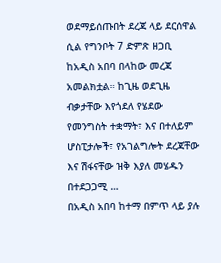ወደማይሰጡበት ደረጃ ላይ ደርሰዋል ሲል የግንቦት 7 ድምጽ ዘጋቢ ከአዲስ አበባ በላከው መረጃ አመልክቷል። ከጊዜ ወደጊዜ ብቃታቸው እየጎደለ የሄደው የመንግስት ተቋማት፣ እና በተለይም ሆስፒታሎች፣ የአገልግሎት ደረጃቸው እና ሽፋናቸው ዝቅ እያለ መሄዱን በተደጋጋሚ …
በአዲስ አበባ ከተማ በምጥ ላይ ያሉ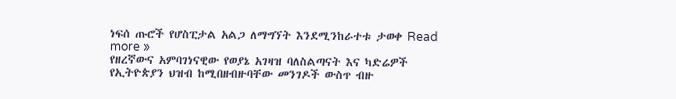ነፍሰ ጡሮች የሆስፒታል አልጋ ለማግኘት እንደሚንከራተቱ ታወቀ Read more »
የዘረኛውና አምባገነናዊው የወያኔ አገዛዝ ባለስልጣናት እና ካድሬዎች የኢትዮጵያን ህዝብ ከሚበዘብዙባቸው መንገዶች ውስጥ ብዙ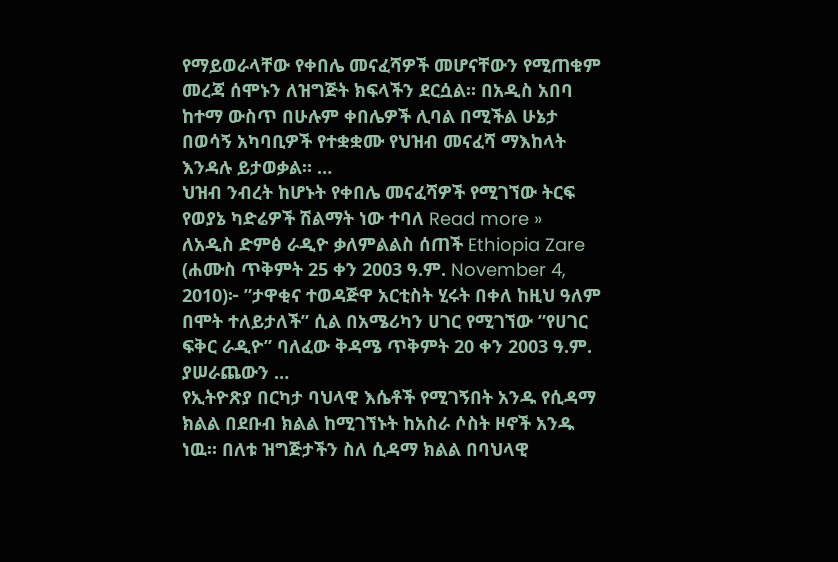የማይወራላቸው የቀበሌ መናፈሻዎች መሆናቸውን የሚጠቁም መረጃ ሰሞኑን ለዝግጅት ክፍላችን ደርሷል። በአዲስ አበባ ከተማ ውስጥ በሁሉም ቀበሌዎች ሊባል በሚችል ሁኔታ በወሳኝ አካባቢዎች የተቋቋሙ የህዝብ መናፈሻ ማእከላት እንዳሉ ይታወቃል። …
ህዝብ ንብረት ከሆኑት የቀበሌ መናፈሻዎች የሚገኘው ትርፍ የወያኔ ካድሬዎች ሽልማት ነው ተባለ Read more »
ለአዲስ ድምፅ ራዲዮ ቃለምልልስ ሰጠች Ethiopia Zare (ሐሙስ ጥቅምት 25 ቀን 2003 ዓ.ም. November 4, 2010)፦ ”ታዋቂና ተወዳጅዋ አርቲስት ሂሩት በቀለ ከዚህ ዓለም በሞት ተለይታለች” ሲል በአሜሪካን ሀገር የሚገኘው ”የሀገር ፍቅር ራዲዮ” ባለፈው ቅዳሜ ጥቅምት 20 ቀን 2003 ዓ.ም. ያሠራጨውን …
የኢትዮጽያ በርካታ ባህላዊ እሴቶች የሚገኝበት አንዱ የሲዳማ ክልል በደቡብ ክልል ከሚገኘኑት ከአስራ ሶስት ዞኖች አንዱ ነዉ። በለቱ ዝግጅታችን ስለ ሲዳማ ክልል በባህላዊ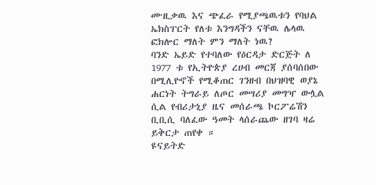ሙዚቃዉ እና ጭፈራ የሚያጫዉቱን የባህል ኤክስፐርት የለቱ እንግዳችን ናቸዉ ሌላዉ ፎክሎር ማለት ምን ማለት ነዉ?
ባንድ ኤይድ የተባለው የዕርዳታ ድርጅት ለ 1977 ቱ የኢትዮጵያ ረሀብ መርጃ ያሰባሰበው በሚሊዮኖች የሚቆጠር ገንዘብ በህዝባዊ ወያኔ ሐርነት ትግራይ ለጦር መሣሪያ መግዣ ውሏል ሲል የብሪታኒያ ዜና መሰራጫ ኮርፖሬሽን ቢቢሲ ባለፈው ዓመት ላሰራጨው ዘገባ ዛሬ ይቅርታ ጠየቀ ።
ዩናይትድ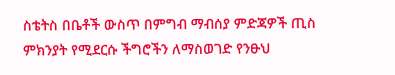ስቴትስ በቤቶች ውስጥ በምግብ ማብሰያ ምድጃዎች ጢስ ምክንያት የሚደርሱ ችግሮችን ለማስወገድ የንፁህ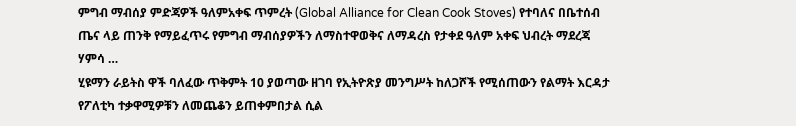ምግብ ማብሰያ ምድጃዎች ዓለምአቀፍ ጥምረት (Global Alliance for Clean Cook Stoves) የተባለና በቤተሰብ ጤና ላይ ጠንቅ የማይፈጥሩ የምግብ ማብሰያዎችን ለማስተዋወቅና ለማዳረስ የታቀደ ዓለም አቀፍ ህብረት ማደረጃ ሃምሳ …
ሂዩማን ራይትስ ዋች ባለፈው ጥቅምት 10 ያወጣው ዘገባ የኢትዮጽያ መንግሥት ከለጋሾች የሚሰጠውን የልማት እርዳታ የፖለቲካ ተቃዋሚዎቹን ለመጨቆን ይጠቀምበታል ሲል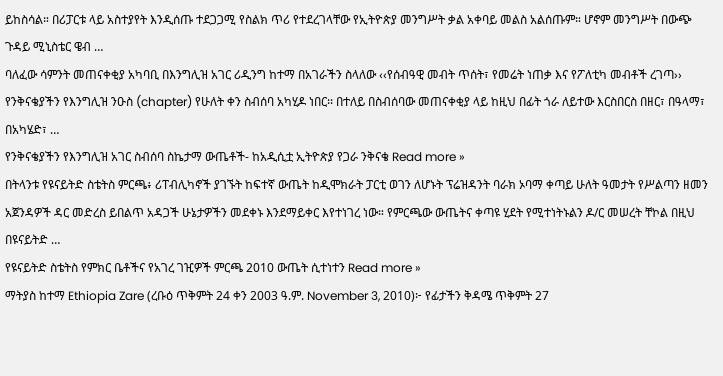ይከስሳል። በሪፓርቱ ላይ አስተያየት እንዲሰጡ ተደጋጋሚ የስልክ ጥሪ የተደረገላቸው የኢትዮጵያ መንግሥት ቃል አቀባይ መልስ አልሰጡም። ሆኖም መንግሥት በውጭ ጉዳይ ሚኒስቴር ዌብ …
ባለፈው ሳምንት መጠናቀቂያ አካባቢ በእንግሊዝ አገር ሪዲንግ ከተማ በአገራችን ስላለው ‹‹የሰብዓዊ መብት ጥሰት፣ የመሬት ነጠቃ እና የፖለቲካ መብቶች ረገጣ›› የንቅናቄያችን የእንግሊዝ ንዑስ (chapter) የሁለት ቀን ስብሰባ አካሂዶ ነበር፡፡ በተለይ በስብሰባው መጠናቀቂያ ላይ ከዚህ በፊት ጎራ ለይተው እርስበርስ በዘር፣ በዓላማ፣ በአካሄድ፣ …
የንቅናቄያችን የእንግሊዝ አገር ስብሰባ ስኬታማ ውጤቶች- ከአዲሲቷ ኢትዮጵያ የጋራ ንቅናቄ Read more »
በትላንቱ የዩናይትድ ስቴትስ ምርጫ፥ ሪፐብሊካኖች ያገኙት ከፍተኛ ውጤት ከዲሞክራት ፓርቲ ወገን ለሆኑት ፕሬዝዳንት ባራክ ኦባማ ቀጣይ ሁለት ዓመታት የሥልጣን ዘመን አጀንዳዎች ዳር መድረስ ይበልጥ አዳጋች ሁኔታዎችን መደቀኑ እንደማይቀር እየተነገረ ነው። የምርጫው ውጤትና ቀጣዩ ሂደት የሚተነትኑልን ዶ/ር መሠረት ቸኮል በዚህ በዩናይትድ …
የዩናይትድ ስቴትስ የምክር ቤቶችና የአገረ ገዢዎች ምርጫ 2010 ውጤት ሲተነተን Read more »
ማትያስ ከተማ Ethiopia Zare (ረቡዕ ጥቅምት 24 ቀን 2003 ዓ.ም. November 3, 2010)፦ የፊታችን ቅዳሜ ጥቅምት 27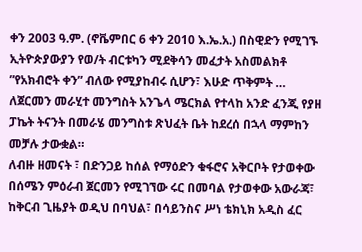ቀን 2003 ዓ.ም. (ኖቬምበር 6 ቀን 2010 እ.ኤ.አ.) በስዊድን የሚገኙ ኢትዮጵያውያን የወ/ት ብርቱካን ሚደቅሳን መፈታት አስመልክቶ ”የአክብሮት ቀን” ብለው የሚያከብሩ ሲሆን፣ እሁድ ጥቅምት …
ለጀርመን መራሂተ መንግስት አንጌላ ሜርክል የተላከ አንድ ፈንጂ የያዘ ፓኬት ትናንት በመራሄ መንግስቱ ጽህፈት ቤት ከደረሰ በኋላ ማምከን መቻሉ ታውቋል።
ለብዙ ዘመናት ፣ በድንጋይ ከሰል የማዕድን ቁፋሮና አቅርቦት የታወቀው በሰሜን ምዕራብ ጀርመን የሚገኘው ሩር በመባል የታወቀው አውራጃ፣ ከቅርብ ጊዜያት ወዲህ በባህል፣ በሳይንስና ሥነ ቴክኒክ አዲስ ፈር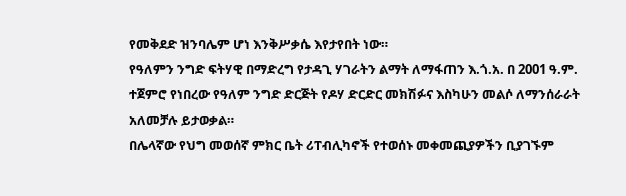የመቅደድ ዝንባሌም ሆነ እንቅሥቃሴ እየታየበት ነው።
የዓለምን ንግድ ፍትሃዊ በማድረግ የታዳጊ ሃገራትን ልማት ለማፋጠን እ.ጎ.አ. በ 2001 ዓ.ም. ተጀምሮ የነበረው የዓለም ንግድ ድርጅት የዶሃ ድርድር መክሽፉና እስካሁን መልሶ ለማንሰራራት አለመቻሉ ይታወቃል።
በሌላኛው የህግ መወሰኛ ምክር ቤት ሪፐብሊካኖች የተወሰኑ መቀመጪያዎችን ቢያገኙም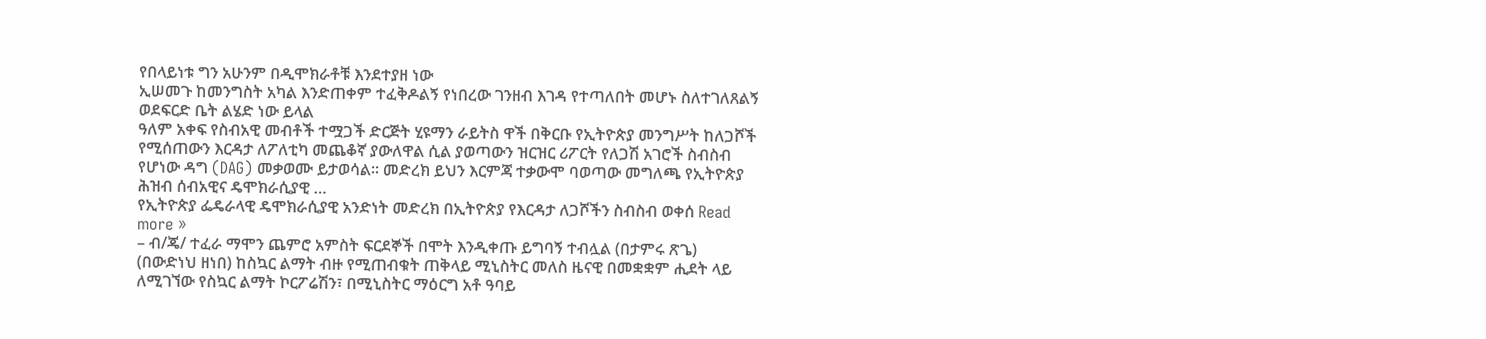የበላይነቱ ግን አሁንም በዲሞክራቶቹ እንደተያዘ ነው
ኢሠመጉ ከመንግስት አካል እንድጠቀም ተፈቅዶልኝ የነበረው ገንዘብ እገዳ የተጣለበት መሆኑ ስለተገለጸልኝ ወደፍርድ ቤት ልሄድ ነው ይላል
ዓለም አቀፍ የስብአዊ መብቶች ተሟጋች ድርጅት ሂዩማን ራይትስ ዋች በቅርቡ የኢትዮጵያ መንግሥት ከለጋሾች የሚሰጠውን እርዳታ ለፖለቲካ መጨቆኛ ያውለዋል ሲል ያወጣውን ዝርዝር ሪፖርት የለጋሽ አገሮች ስብስብ የሆነው ዳግ (DAG) መቃወሙ ይታወሳል። መድረክ ይህን እርምጃ ተቃውሞ ባወጣው መግለጫ የኢትዮጵያ ሕዝብ ሰብአዊና ዴሞክራሲያዊ …
የኢትዮጵያ ፌዴራላዊ ዴሞክራሲያዊ አንድነት መድረክ በኢትዮጵያ የእርዳታ ለጋሾችን ስብስብ ወቀሰ Read more »
– ብ/ጄ/ ተፈራ ማሞን ጨምሮ አምስት ፍርደኞች በሞት እንዲቀጡ ይግባኝ ተብሏል (በታምሩ ጽጌ)
(በውድነህ ዘነበ) ከስኳር ልማት ብዙ የሚጠብቁት ጠቅላይ ሚኒስትር መለስ ዜናዊ በመቋቋም ሒደት ላይ ለሚገኘው የስኳር ልማት ኮርፖሬሽን፣ በሚኒስትር ማዕርግ አቶ ዓባይ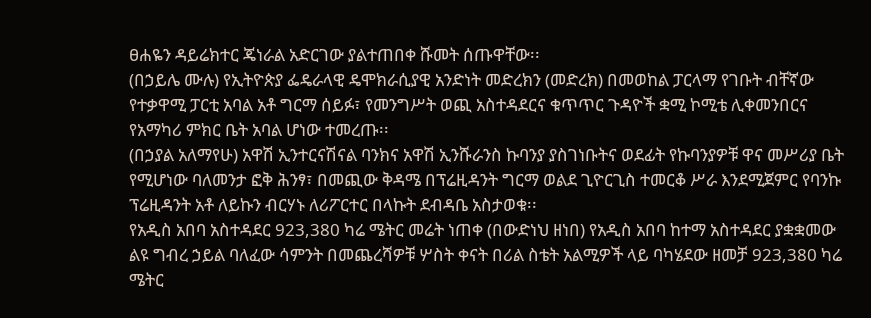ፀሐዬን ዳይሬክተር ጄነራል አድርገው ያልተጠበቀ ሹመት ሰጡዋቸው፡፡
(በኃይሌ ሙሉ) የኢትዮጵያ ፌዴራላዊ ዴሞክራሲያዊ አንድነት መድረክን (መድረክ) በመወከል ፓርላማ የገቡት ብቸኛው የተቃዋሚ ፓርቲ አባል አቶ ግርማ ሰይፉ፣ የመንግሥት ወጪ አስተዳደርና ቁጥጥር ጉዳዮች ቋሚ ኮሚቴ ሊቀመንበርና የአማካሪ ምክር ቤት አባል ሆነው ተመረጡ፡፡
(በኃያል አለማየሁ) አዋሽ ኢንተርናሽናል ባንክና አዋሽ ኢንሹራንስ ኩባንያ ያስገነቡትና ወደፊት የኩባንያዎቹ ዋና መሥሪያ ቤት የሚሆነው ባለመንታ ፎቅ ሕንፃ፣ በመጪው ቅዳሜ በፕሬዚዳንት ግርማ ወልደ ጊዮርጊስ ተመርቆ ሥራ እንደሚጀምር የባንኩ ፕሬዚዳንት አቶ ለይኩን ብርሃኑ ለሪፖርተር በላኩት ደብዳቤ አስታወቁ፡፡
የአዲስ አበባ አስተዳደር 923,380 ካሬ ሜትር መሬት ነጠቀ (በውድነህ ዘነበ) የአዲስ አበባ ከተማ አስተዳደር ያቋቋመው ልዩ ግብረ ኃይል ባለፈው ሳምንት በመጨረሻዎቹ ሦስት ቀናት በሪል ስቴት አልሚዎች ላይ ባካሄደው ዘመቻ 923,380 ካሬ ሜትር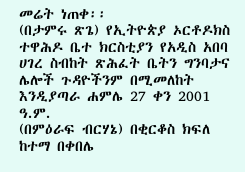መሬት ነጠቀ፡፡
(በታምሩ ጽጌ) የኢትዮጵያ ኦርቶዶክስ ተዋሕዶ ቤተ ክርስቲያን የአዲስ አበባ ሀገረ ስብከት ጽሕፈት ቤትን ግንባታና ሌሎች ጉዳዮችንም በሚመለከት እንዲያጣራ ሐምሌ 27 ቀን 2001 ዓ.ም.
(በምዕራፍ ብርሃኔ) በቂርቆስ ክፍለ ከተማ በቀበሌ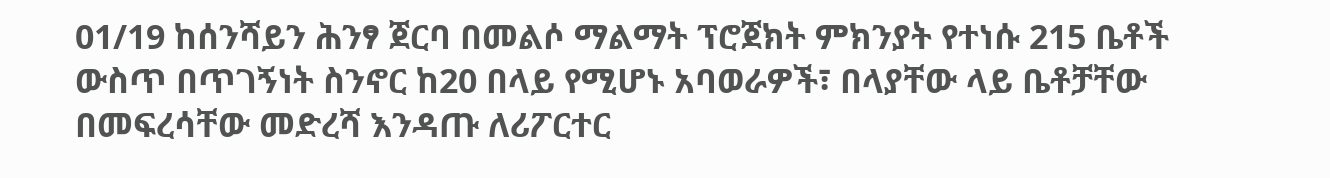01/19 ከሰንሻይን ሕንፃ ጀርባ በመልሶ ማልማት ፕሮጀክት ምክንያት የተነሱ 215 ቤቶች ውስጥ በጥገኝነት ስንኖር ከ20 በላይ የሚሆኑ አባወራዎች፣ በላያቸው ላይ ቤቶቻቸው በመፍረሳቸው መድረሻ እንዳጡ ለሪፖርተር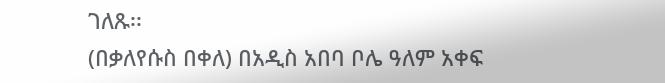ገለጹ፡፡
(በቃለየሱስ በቀለ) በአዲስ አበባ ቦሌ ዓለም አቀፍ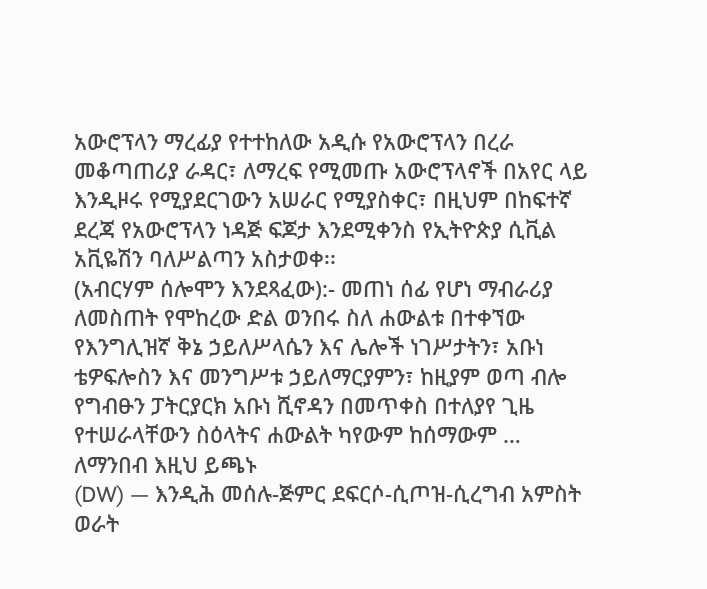አውሮፕላን ማረፊያ የተተከለው አዲሱ የአውሮፕላን በረራ መቆጣጠሪያ ራዳር፣ ለማረፍ የሚመጡ አውሮፕላኖች በአየር ላይ እንዲዞሩ የሚያደርገውን አሠራር የሚያስቀር፣ በዚህም በከፍተኛ ደረጃ የአውሮፕላን ነዳጅ ፍጆታ እንደሚቀንስ የኢትዮጵያ ሲቪል አቪዬሽን ባለሥልጣን አስታወቀ፡፡
(አብርሃም ሰሎሞን እንደጻፈው):- መጠነ ሰፊ የሆነ ማብራሪያ ለመስጠት የሞከረው ድል ወንበሩ ስለ ሐውልቱ በተቀኘው የእንግሊዝኛ ቅኔ ኃይለሥላሴን እና ሌሎች ነገሥታትን፣ አቡነ ቴዎፍሎስን እና መንግሥቱ ኃይለማርያምን፣ ከዚያም ወጣ ብሎ የግብፁን ፓትርያርክ አቡነ ሺኖዳን በመጥቀስ በተለያየ ጊዜ የተሠራላቸውን ስዕላትና ሐውልት ካየውም ከሰማውም …
ለማንበብ እዚህ ይጫኑ
(DW) — እንዲሕ መሰሉ-ጅምር ደፍርሶ-ሲጦዝ-ሲረግብ አምስት ወራት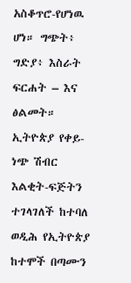አስቆጥሮ-የሆነዉ ሆነ። ግጭት፥ ግድያ፥ እስራት ፍርሐት – እና ፅልመት። ኢትዮጵያ የቀይ-ነጭ ሽብር እልቂት-ፍጅትን ተገላገለች ከተባለ ወዲሕ የኢትዮጵያ ከተሞች በጣሙን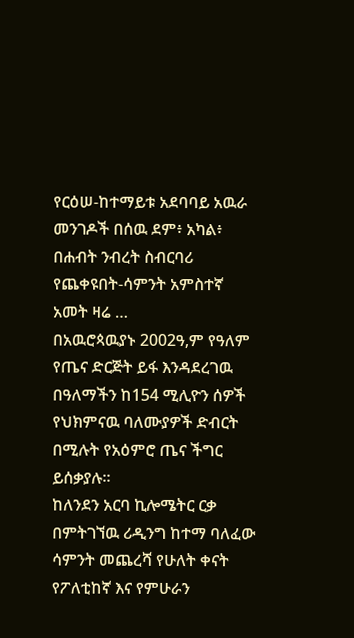የርዕሠ-ከተማይቱ አደባባይ አዉራ መንገዶች በሰዉ ደም፥ አካል፥ በሐብት ንብረት ስብርባሪ የጨቀዩበት-ሳምንት አምስተኛ አመት ዛሬ …
በአዉሮጳዉያኑ 2002ዓ,ም የዓለም የጤና ድርጅት ይፋ እንዳደረገዉ በዓለማችን ከ154 ሚሊዮን ሰዎች የህክምናዉ ባለሙያዎች ድብርት በሚሉት የአዕምሮ ጤና ችግር ይሰቃያሉ።
ከለንደን አርባ ኪሎሜትር ርቃ በምትገኘዉ ሪዲንግ ከተማ ባለፈው ሳምንት መጨረሻ የሁለት ቀናት የፖለቲከኛ እና የምሁራን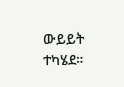ውይይት ተካሄደ።